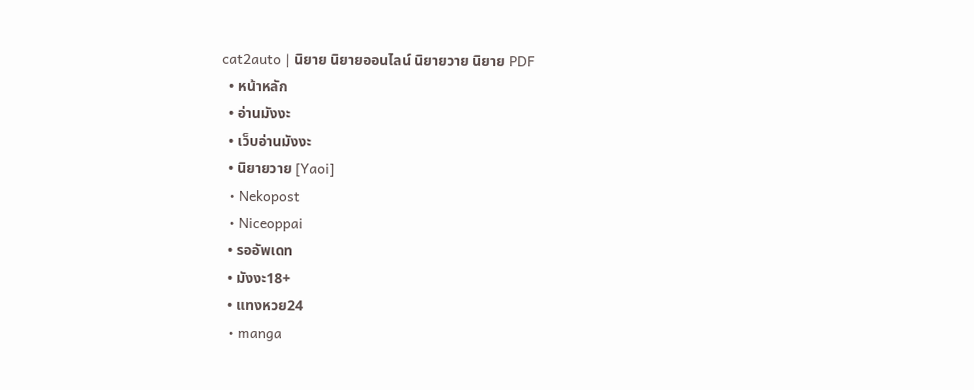cat2auto | นิยาย นิยายออนไลน์ นิยายวาย นิยาย PDF
  • หน้าหลัก
  • อ่านมังงะ
  • เว็บอ่านมังงะ
  • นิยายวาย [Yaoi]
  • Nekopost
  • Niceoppai
  • รออัพเดท
  • มังงะ18+
  • แทงหวย24
  • manga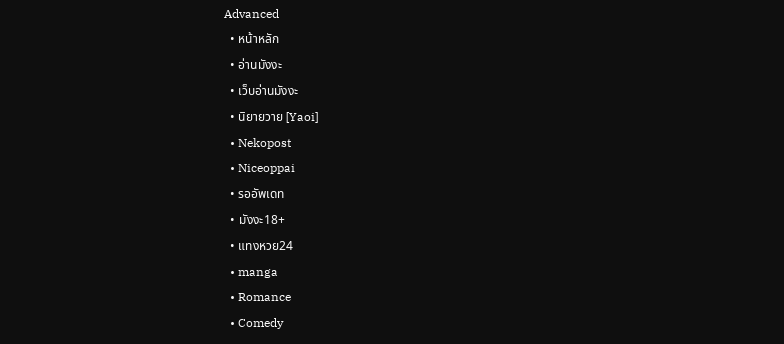Advanced
  • หน้าหลัก
  • อ่านมังงะ
  • เว็บอ่านมังงะ
  • นิยายวาย [Yaoi]
  • Nekopost
  • Niceoppai
  • รออัพเดท
  • มังงะ18+
  • แทงหวย24
  • manga
  • Romance
  • Comedy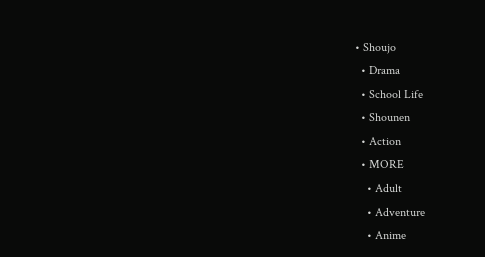• Shoujo
  • Drama
  • School Life
  • Shounen
  • Action
  • MORE
    • Adult
    • Adventure
    • Anime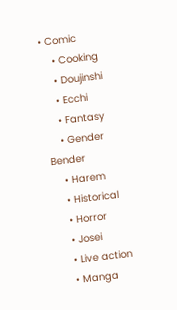• Comic
    • Cooking
    • Doujinshi
    • Ecchi
    • Fantasy
    • Gender Bender
    • Harem
    • Historical
    • Horror
    • Josei
    • Live action
    • Manga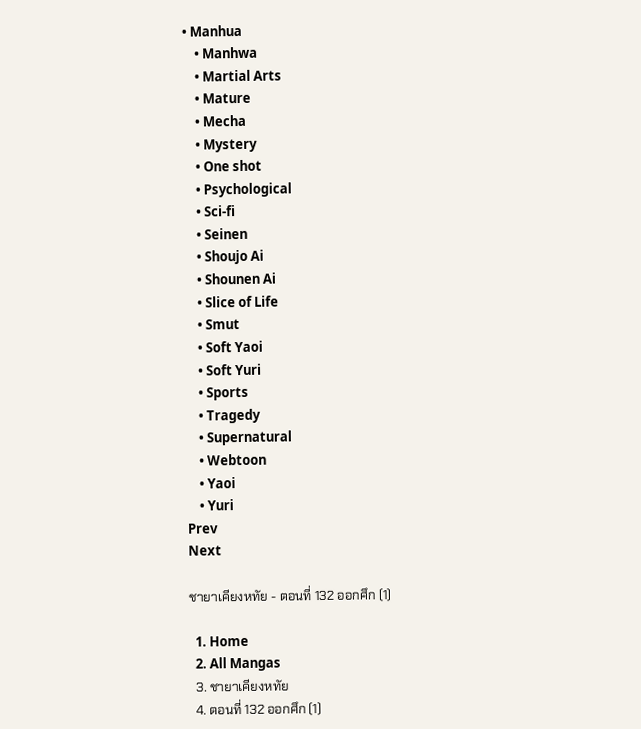• Manhua
    • Manhwa
    • Martial Arts
    • Mature
    • Mecha
    • Mystery
    • One shot
    • Psychological
    • Sci-fi
    • Seinen
    • Shoujo Ai
    • Shounen Ai
    • Slice of Life
    • Smut
    • Soft Yaoi
    • Soft Yuri
    • Sports
    • Tragedy
    • Supernatural
    • Webtoon
    • Yaoi
    • Yuri
Prev
Next

ชายาเคียงหทัย - ตอนที่ 132 ออกศึก (1)

  1. Home
  2. All Mangas
  3. ชายาเคียงหทัย
  4. ตอนที่ 132 ออกศึก (1)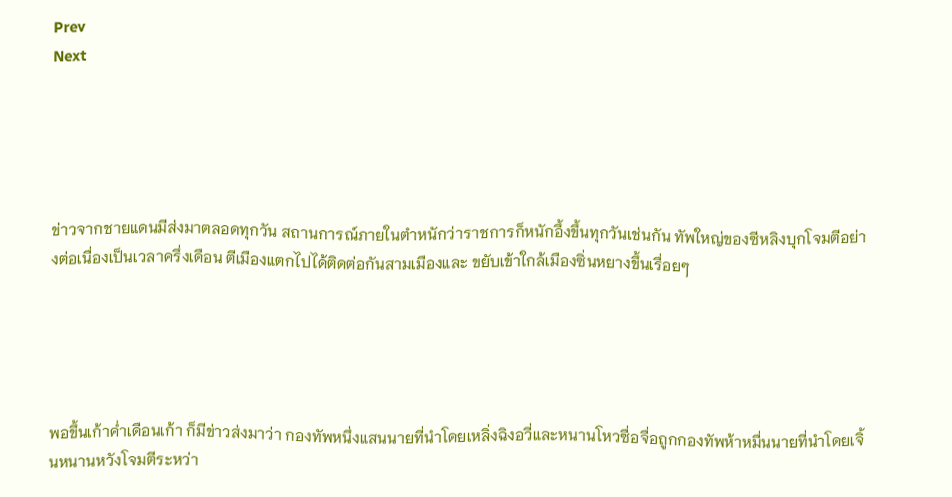Prev
Next





ข่าวจากชายแดนมีส่งมาตลอดทุกวัน สถานการณ์ภายในตำหนักว่าราชการก็หนักอึ้งขึ้นทุกวันเช่นกัน ทัพใหญ่ของซีหลิงบุกโจมตีอย่างต่อเนื่องเป็นเวลาครึ่งเดือน ตีเมืองแตกไปได้ติดต่อกันสามเมืองและ ขยับเข้าใกล้เมืองซิ่นหยางขึ้นเรื่อยๆ





พอขึ้นเก้าค่ำเดือนเก้า ก็มีข่าวส่งมาว่า กองทัพหนึ่งแสนนายที่นำโดยเหลิ่งฉิงอวี่และหนานโหวซื่อจื่อถูกกองทัพห้าหมื่นนายที่นำโดยเจิ้นหนานหวังโจมตีระหว่า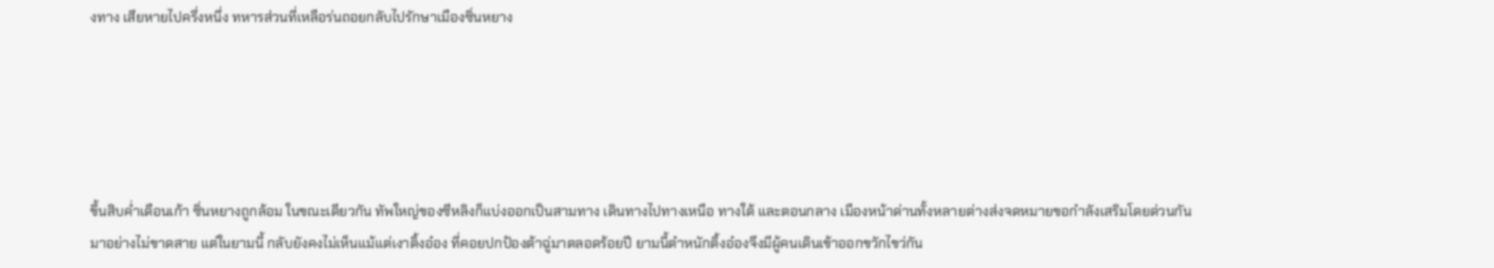งทาง เสียหายไปครึ่งหนึ่ง ทหารส่วนที่เหลือร่นถอยกลับไปรักษาเมืองซิ่นหยาง





ขึ้นสิบค่ำเดือนเก้า ซิ่นหยางถูกล้อม ในขณะเดียวกัน ทัพใหญ่ของซีหลิงก็แบ่งออกเป็นสามทาง เดินทางไปทางเหนือ ทางใต้ และตอนกลาง เมืองหน้าด่านทั้งหลายต่างส่งจดหมายขอกำลังเสริมโดยด่วนกันมาอย่างไม่ขาดสาย แต่ในยามนี้ กลับยังคงไม่เห็นแม้แต่เงาติ้งอ๋อง ที่คอยปกป้องต้าฉู่มาตลอดร้อยปี ยามนี้ตำหนักติ้งอ๋องจึงมีผู้คนเดินเข้าออกขวักไขว่กัน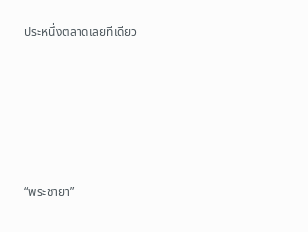ประหนึ่งตลาดเลยทีเดียว





“พระชายา”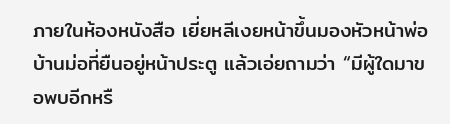ภายในห้องหนังสือ เยี่ยหลีเงยหน้าขึ้นมองหัวหน้าพ่อบ้านม่อที่ยืนอยู่หน้าประตู แล้วเอ่ยถามว่า “มีผู้ใดมาขอพบอีกหรื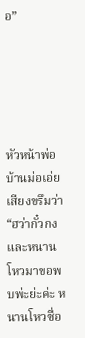อ”





หัวหน้าพ่อบ้านม่อเอ่ยเสียงขรึมว่า “ฮว่ากั๋วกงและหนานโหวมาขอพบพ่ะย่ะค่ะ หนานโหวซื่อ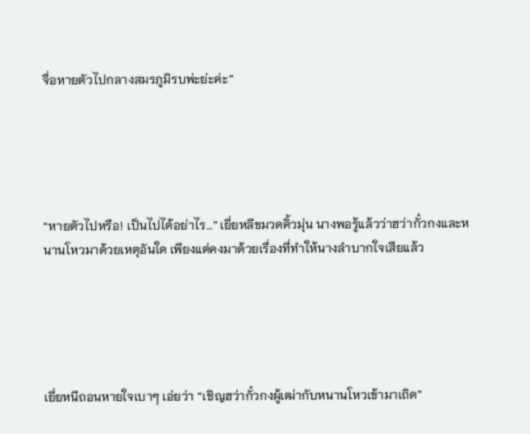จื่อหายตัวไปกลางสมรภูมิรบพ่ะย่ะค่ะ”





“หายตัวไปหรือ! เป็นไปได้อย่าไร…” เยี่ยหลีขมวดคิ้วมุ่น นางพอรู้แล้วว่าฮว่ากั๋วกงและหนานโหวมาด้วยเหตุอันใด เพียงแต่คงมาด้วยเรื่องที่ทำให้นางลำบากใจเสียแล้ว





เยี่ยหนีถอนหายใจเบาๆ เอ่ยว่า “เชิญฮว่ากั๋วกงผู้เฒ่ากับหนานโหวเข้ามาเถิด”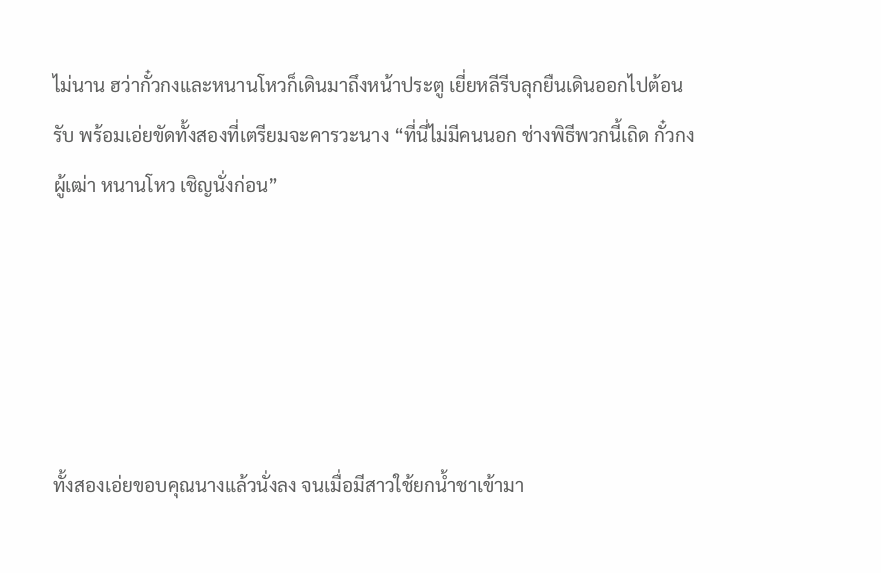ไม่นาน ฮว่ากั๋วกงและหนานโหวก็เดินมาถึงหน้าประตู เยี่ยหลีรีบลุกยืนเดินออกไปต้อนรับ พร้อมเอ่ยขัดทั้งสองที่เตรียมจะคารวะนาง “ที่นี่ไม่มีคนนอก ช่างพิธีพวกนี้เถิด กั๋วกงผู้เฒ่า หนานโหว เชิญนั่งก่อน”





ทั้งสองเอ่ยขอบคุณนางแล้วนั่งลง จนเมื่อมีสาวใช้ยกน้ำชาเข้ามา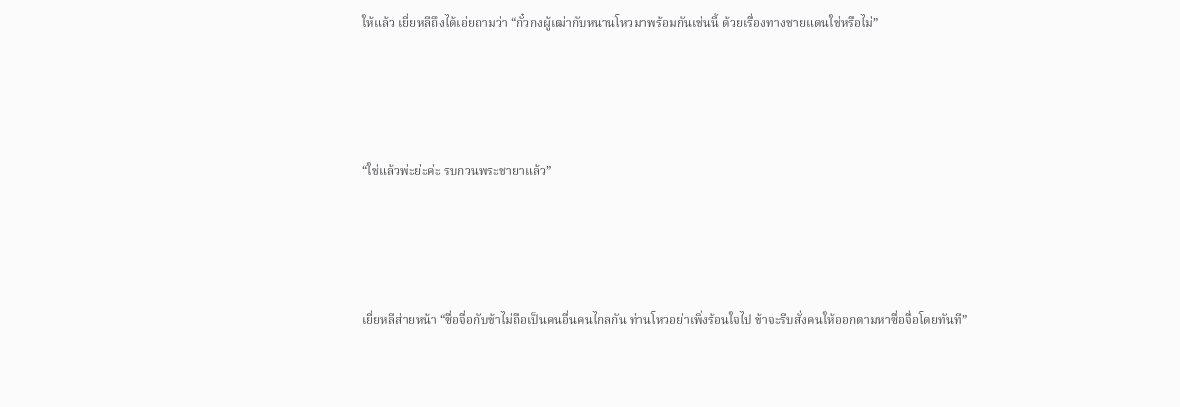ให้แล้ว เยี่ยหลีถึงได้เอ่ยถามว่า “กั๋วกงผู้เฒ่ากับหนานโหวมาพร้อมกันเช่นนี้ ด้วยเรื่องทางชายแดนใช่หรือไม่”





“ใช่แล้วพ่ะย่ะค่ะ รบกวนพระชายาแล้ว”





เยี่ยหลีส่ายหน้า “ซื่อจื่อกับข้าไม่ถือเป็นคนอื่นคนไกลกัน ท่านโหวอย่าเพิ่งร้อนใจไป ข้าจะรีบสั่งคนให้ออกตามหาซื่อจื่อโดยทันที”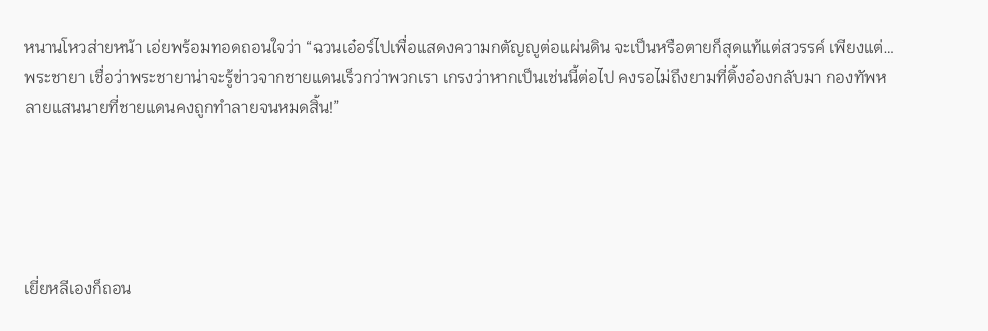หนานโหวส่ายหน้า เอ่ยพร้อมทอดถอนใจว่า “ฉวนเอ๋อร์ไปเพื่อแสดงความกตัญญูต่อแผ่นดิน จะเป็นหรือตายก็สุดแท้แต่สวรรค์ เพียงแต่…พระชายา เชื่อว่าพระชายาน่าจะรู้ข่าวจากชายแดนเร็วกว่าพวกเรา เกรงว่าหากเป็นเช่นนี้ต่อไป คงรอไม่ถึงยามที่ติ้งอ๋องกลับมา กองทัพหลายแสนนายที่ชายแดนคงถูกทำลายจนหมดสิ้น!”





เยี่ยหลีเองก็ถอน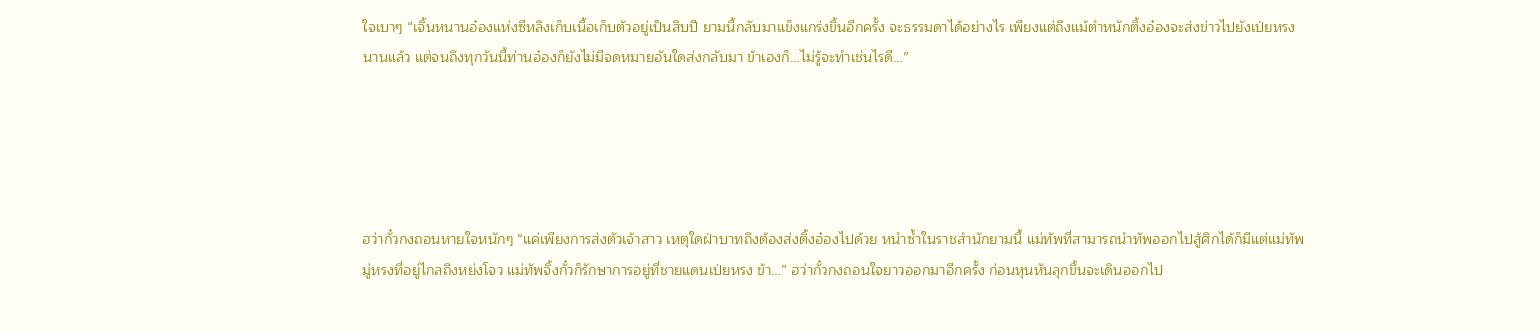ใจเบาๆ “เจิ้นหนานอ๋องแห่งซีหลิงเก็บเนื้อเก็บตัวอยู่เป็นสิบปี ยามนี้กลับมาแข็งแกร่งขึ้นอีกครั้ง จะธรรมดาได้อย่างไร เพียงแต่ถึงแม้ตำหนักติ้งอ๋องจะส่งข่าวไปยังเป่ยหรงนานแล้ว แต่จนถึงทุกวันนี้ท่านอ๋องก็ยังไม่มีจดหมายอันใดส่งกลับมา ข้าเองก็…ไม่รู้จะทำเช่นไรดี…”





ฮว่ากั๋วกงถอนหายใจหนักๆ “แค่เพียงการส่งตัวเจ้าสาว เหตุใดฝ่าบาทถึงต้องส่งติ้งอ๋องไปด้วย หนำซ้ำในราชสำนักยามนี้ แม่ทัพที่สามารถนำทัพออกไปสู้ศึกได้ก็มีแต่แม่ทัพมู่หรงที่อยู่ไกลถึงหย่งโจว แม่ทัพจิ้งกั๋วก็รักษาการอยู่ที่ชายแดนเป่ยหรง ข้า…” ฮว่ากั๋วกงถอนใจยาวออกมาอีกครั้ง ก่อนหุนหันลุกขึ้นจะเดินออกไป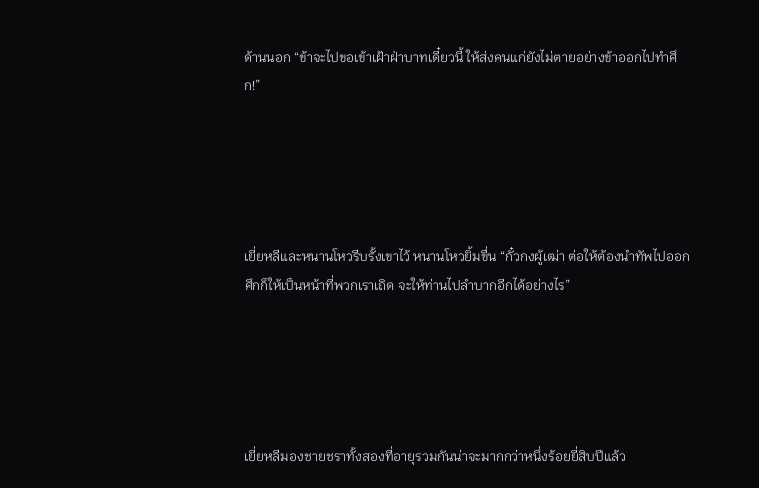ด้านนอก “ข้าจะไปขอเข้าเฝ้าฝ่าบาทเดี๋ยวนี้ ให้ส่งคนแก่ยังไม่ตายอย่างข้าออกไปทำศึก!”





เยี่ยหลีและหนานโหวรีบรั้งเขาไว้ หนานโหวยิ้มขื่น “กั๋วกงผู้เฒ่า ต่อให้ต้องนำทัพไปออกศึกก็ให้เป็นหน้าที่พวกเราเถิด จะให้ท่านไปลำบากอีกได้อย่างไร”





เยี่ยหลีมองชายชราทั้งสองที่อายุรวมกันน่าจะมากกว่าหนึ่งร้อยยี่สิบปีแล้ว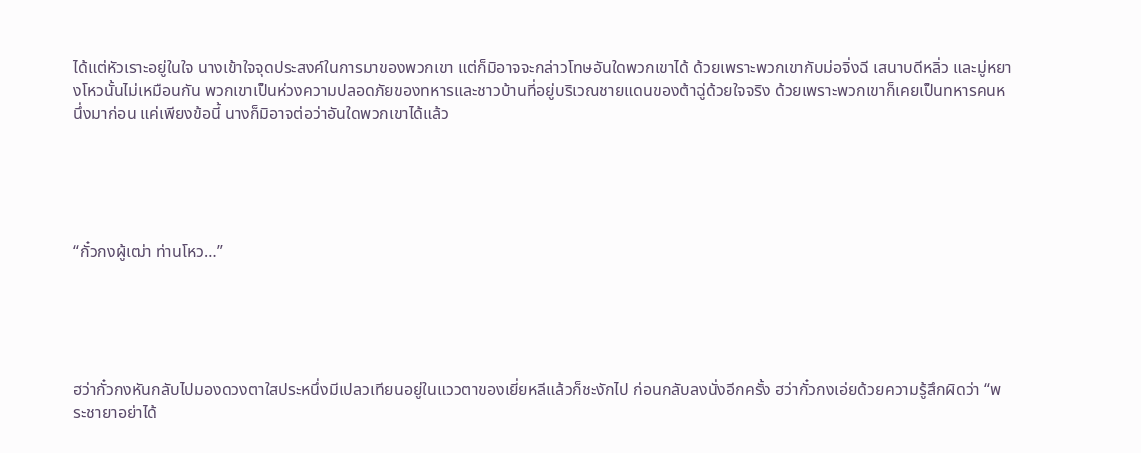ได้แต่หัวเราะอยู่ในใจ นางเข้าใจจุดประสงค์ในการมาของพวกเขา แต่ก็มิอาจจะกล่าวโทษอันใดพวกเขาได้ ด้วยเพราะพวกเขากับม่อจิ่งฉี เสนาบดีหลิ่ว และมู่หยางโหวนั้นไม่เหมือนกัน พวกเขาเป็นห่วงความปลอดภัยของทหารและชาวบ้านที่อยู่บริเวณชายแดนของต้าฉู่ด้วยใจจริง ด้วยเพราะพวกเขาก็เคยเป็นทหารคนหนึ่งมาก่อน แค่เพียงข้อนี้ นางก็มิอาจต่อว่าอันใดพวกเขาได้แล้ว





“กั๋วกงผู้เฒ่า ท่านโหว…”





ฮว่ากั๋วกงหันกลับไปมองดวงตาใสประหนึ่งมีเปลวเทียนอยู่ในแววตาของเยี่ยหลีแล้วก็ชะงักไป ก่อนกลับลงนั่งอีกครั้ง ฮว่ากั๋วกงเอ่ยด้วยความรู้สึกผิดว่า “พระชายาอย่าได้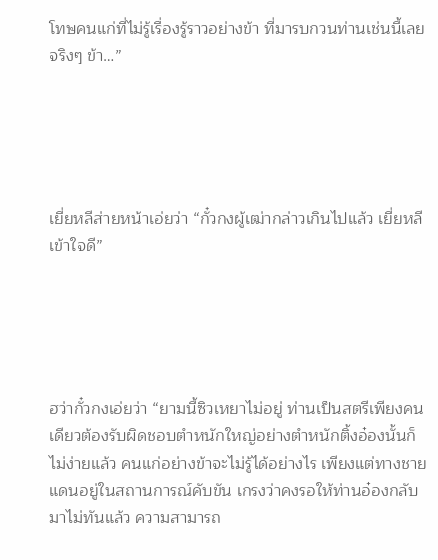โทษคนแก่ที่ไม่รู้เรื่องรู้ราวอย่างข้า ที่มารบกวนท่านเช่นนี้เลย จริงๆ ข้า…”





เยี่ยหลีส่ายหน้าเอ่ยว่า “กั๋วกงผู้เฒ่ากล่าวเกินไปแล้ว เยี่ยหลีเข้าใจดี”





ฮว่ากั๋วกงเอ่ยว่า “ยามนี้ซิวเหยาไม่อยู่ ท่านเป็นสตรีเพียงคนเดียวต้องรับผิดชอบตำหนักใหญ่อย่างตำหนักติ้งอ๋องนั้นก็ไม่ง่ายแล้ว คนแก่อย่างข้าจะไม่รู้ได้อย่างไร เพียงแต่ทางชายแดนอยู่ในสถานการณ์คับขัน เกรงว่าคงรอให้ท่านอ๋องกลับมาไม่ทันแล้ว ความสามารถ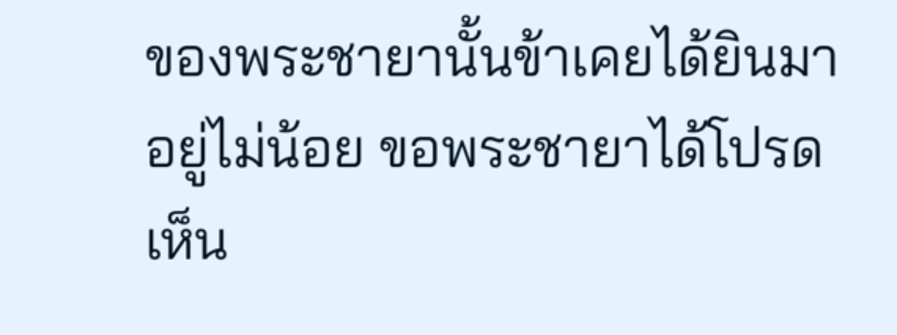ของพระชายานั้นข้าเคยได้ยินมาอยู่ไม่น้อย ขอพระชายาได้โปรดเห็น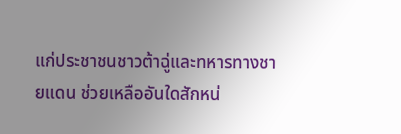แก่ประชาชนชาวต้าฉู่และทหารทางชายแดน ช่วยเหลืออันใดสักหน่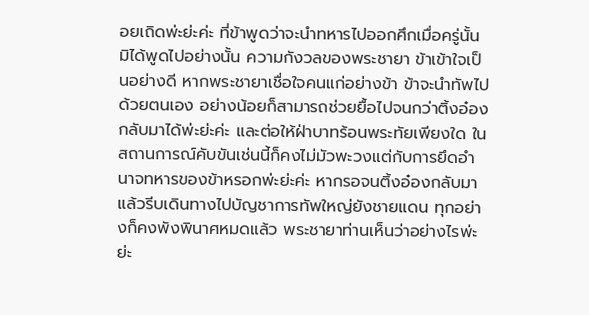อยเถิดพ่ะย่ะค่ะ ที่ข้าพูดว่าจะนำทหารไปออกศึกเมื่อครู่นั้น มิได้พูดไปอย่างนั้น ความกังวลของพระชายา ข้าเข้าใจเป็นอย่างดี หากพระชายาเชื่อใจคนแก่อย่างข้า ข้าจะนำทัพไปด้วยตนเอง อย่างน้อยก็สามารถช่วยยื้อไปจนกว่าติ้งอ๋องกลับมาได้พ่ะย่ะค่ะ และต่อให้ฝ่าบาทร้อนพระทัยเพียงใด ในสถานการณ์คับขันเช่นนี้ก็คงไม่มัวพะวงแต่กับการยึดอำนาจทหารของข้าหรอกพ่ะย่ะค่ะ หากรอจนติ้งอ๋องกลับมาแล้วรีบเดินทางไปบัญชาการทัพใหญ่ยังชายแดน ทุกอย่างก็คงพังพินาศหมดแล้ว พระชายาท่านเห็นว่าอย่างไรพ่ะย่ะ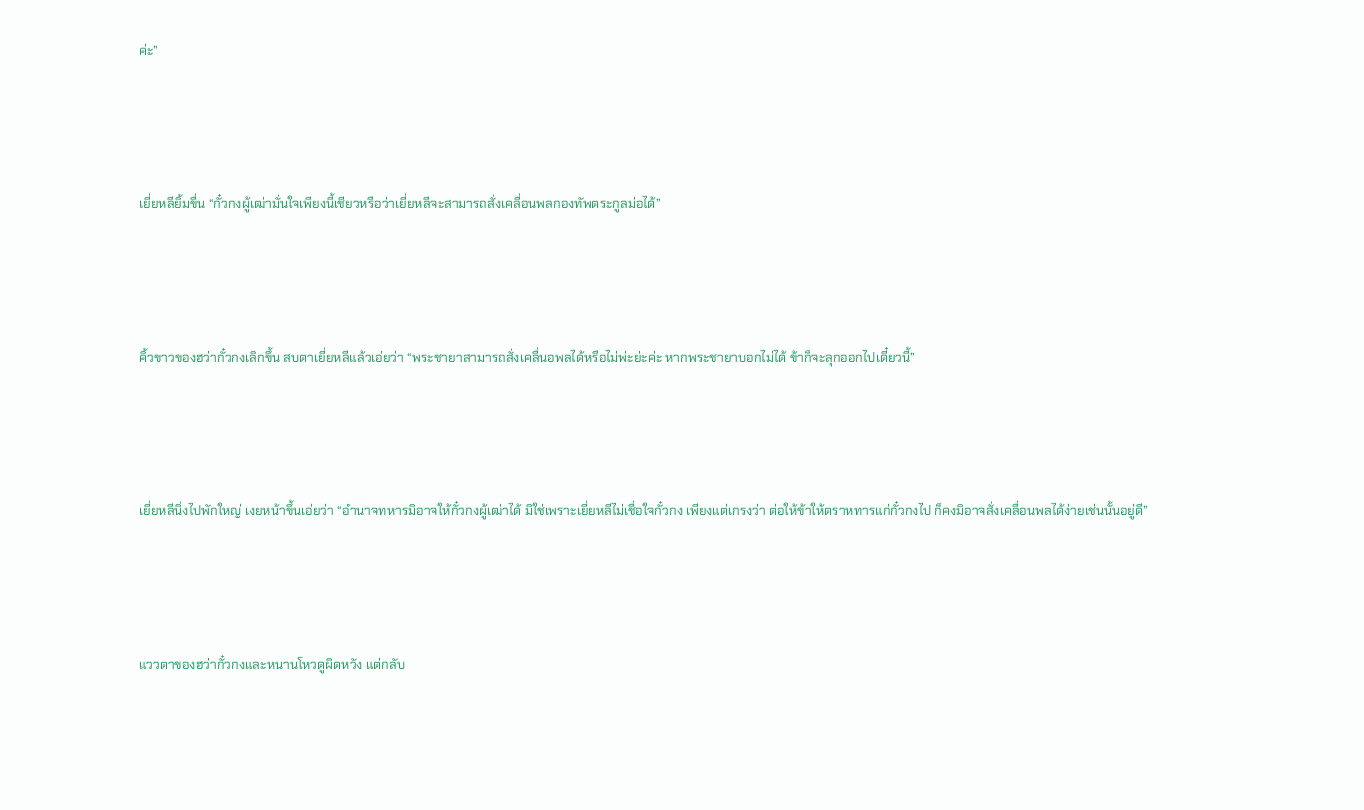ค่ะ”





เยี่ยหลียิ้มขื่น “กั๋วกงผู้เฒ่ามั่นใจเพียงนี้เชียวหรือว่าเยี่ยหลีจะสามารถสั่งเคลื่อนพลกองทัพตระกูลม่อได้”





คิ้วขาวของฮว่ากั๋วกงเลิกขึ้น สบตาเยี่ยหลีแล้วเอ่ยว่า “พระชายาสามารถสั่งเคลื่นอพลได้หรือไม่พ่ะย่ะค่ะ หากพระชายาบอกไม่ได้ ข้าก็จะลุกออกไปเดี๋ยวนี้”





เยี่ยหลีนิ่งไปพักใหญ่ เงยหน้าขึ้นเอ่ยว่า “อำนาจทหารมิอาจให้กั๋วกงผู้เฒ่าได้ มิใช่เพราะเยี่ยหลีไม่เชื่อใจกั๋วกง เพียงแต่เกรงว่า ต่อให้ข้าให้ตราหทารแก่กั๋วกงไป ก็คงมิอาจสั่งเคลื่อนพลได้ง่ายเช่นนั้นอยู่ดี”





แววตาของฮว่ากั๋วกงและหนานโหวดูผิดหวัง แต่กลับ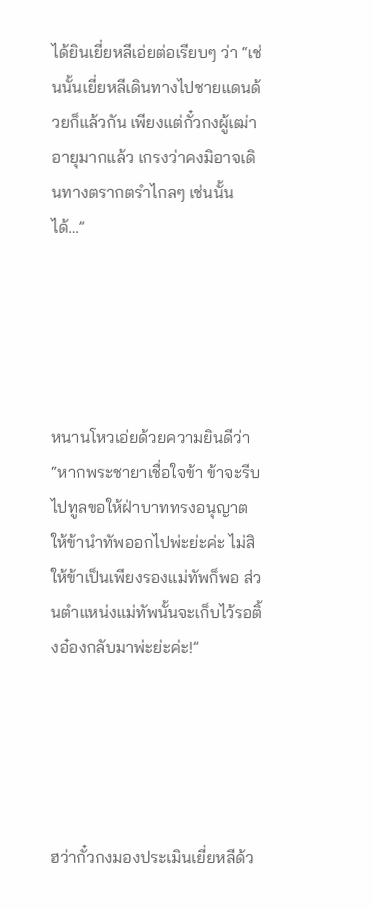ได้ยินเยี่ยหลีเอ่ยต่อเรียบๆ ว่า “เช่นนั้นเยี่ยหลีเดินทางไปชายแดนด้วยก็แล้วกัน เพียงแต่กั๋วกงผู้เฒ่าอายุมากแล้ว เกรงว่าคงมิอาจเดินทางตรากตรำไกลๆ เช่นนั้นได้…”





หนานโหวเอ่ยด้วยความยินดีว่า “หากพระชายาเชื่อใจข้า ข้าจะรีบไปทูลขอให้ฝ่าบาททรงอนุญาตให้ข้านำทัพออกไปพ่ะย่ะค่ะ ไม่สิ ให้ข้าเป็นเพียงรองแม่ทัพก็พอ ส่วนตำแหน่งแม่ทัพนั้นจะเก็บไว้รอติ้งอ๋องกลับมาพ่ะย่ะค่ะ!”





ฮว่ากั๋วกงมองประเมินเยี่ยหลีด้ว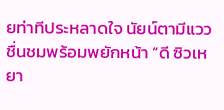ยท่าทีประหลาดใจ นัยน์ตามีแววชื่นชมพร้อมพยักหน้า “ดี ซิวเหยา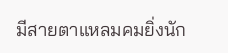มีสายตาแหลมคมยิ่งนัก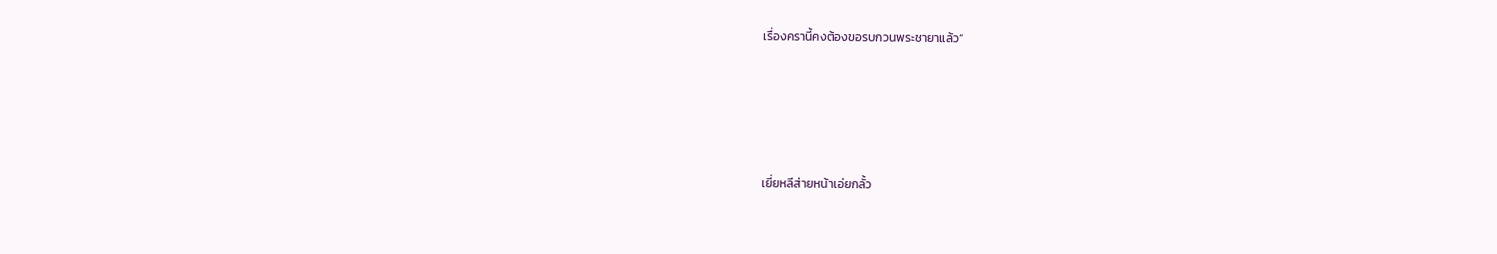เรื่องครานี้คงต้องขอรบกวนพระชายาแล้ว”





เยี่ยหลีส่ายหน้าเอ่ยกลั้ว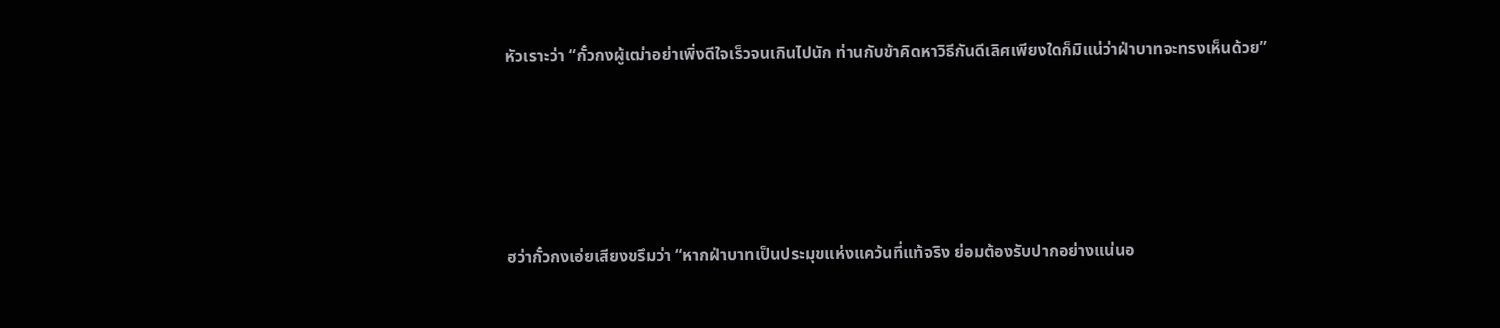หัวเราะว่า “กั๋วกงผู้เฒ่าอย่าเพิ่งดีใจเร็วจนเกินไปนัก ท่านกับข้าคิดหาวิธีกันดีเลิศเพียงใดก็มิแน่ว่าฝ่าบาทจะทรงเห็นด้วย”





ฮว่ากั๋วกงเอ่ยเสียงขรึมว่า “หากฝ่าบาทเป็นประมุขแห่งแคว้นที่แท้จริง ย่อมต้องรับปากอย่างแน่นอ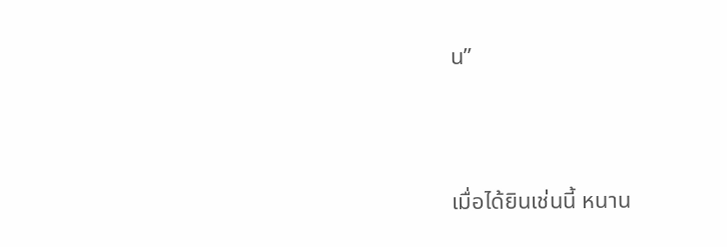น”





เมื่อได้ยินเช่นนี้ หนาน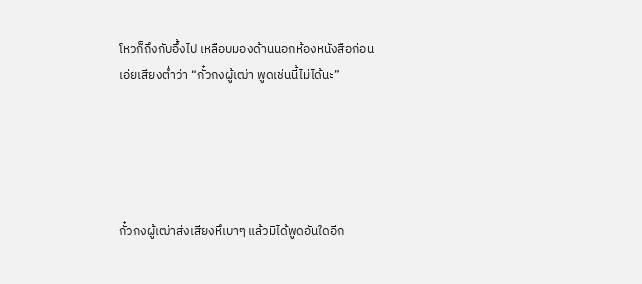โหวก็ถึงกับอึ้งไป เหลือบมองด้านนอกห้องหนังสือก่อนเอ่ยเสียงต่ำว่า “กั๋วกงผู้เฒ่า พูดเช่นนี้ไม่ได้นะ”





กั๋วกงผู้เฒ่าส่งเสียงหึเบาๆ แล้วมิได้พูดอันใดอีก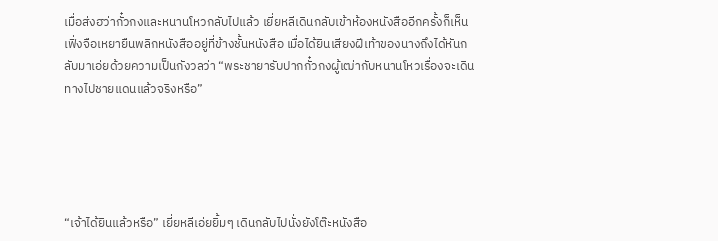เมื่อส่งฮว่ากั๋วกงและหนานโหวกลับไปแล้ว เยี่ยหลีเดินกลับเข้าห้องหนังสืออีกครั้งก็เห็นเฟิ่งจือเหยายืนพลิกหนังสืออยู่ที่ข้างชั้นหนังสือ เมื่อได้ยินเสียงฝีเท้าของนางถึงได้หันกลับมาเอ่ยด้วยความเป็นกังวลว่า “พระชายารับปากกั๋วกงผู้เฒ่ากับหนานโหวเรื่องจะเดินทางไปชายแดนแล้วจริงหรือ”





“เจ้าได้ยินแล้วหรือ” เยี่ยหลีเอ่ยยิ้มๆ เดินกลับไปนั่งยังโต๊ะหนังสือ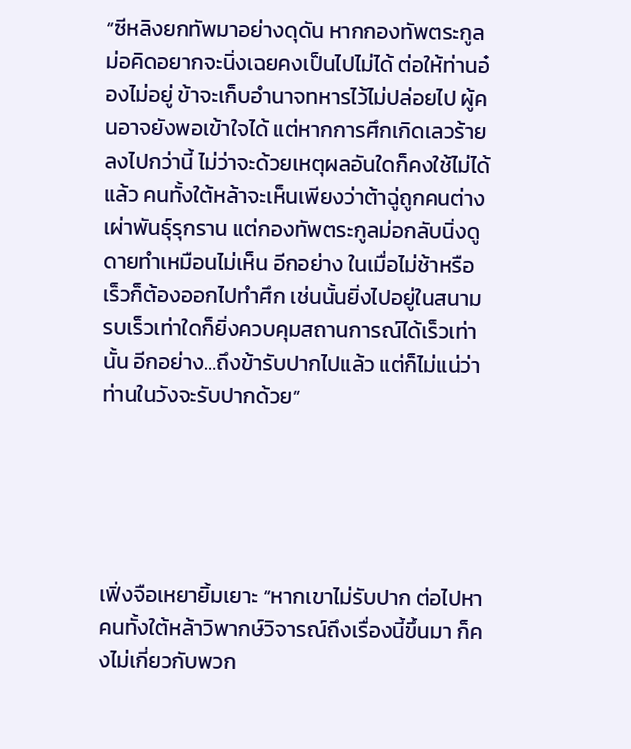“ซีหลิงยกทัพมาอย่างดุดัน หากกองทัพตระกูลม่อคิดอยากจะนิ่งเฉยคงเป็นไปไม่ได้ ต่อให้ท่านอ๋องไม่อยู่ ข้าจะเก็บอำนาจทหารไว้ไม่ปล่อยไป ผู้คนอาจยังพอเข้าใจได้ แต่หากการศึกเกิดเลวร้ายลงไปกว่านี้ ไม่ว่าจะด้วยเหตุผลอันใดก็คงใช้ไม่ได้แล้ว คนทั้งใต้หล้าจะเห็นเพียงว่าต้าฉู่ถูกคนต่างเผ่าพันธุ์รุกราน แต่กองทัพตระกูลม่อกลับนิ่งดูดายทำเหมือนไม่เห็น อีกอย่าง ในเมื่อไม่ช้าหรือเร็วก็ต้องออกไปทำศึก เช่นนั้นยิ่งไปอยู่ในสนามรบเร็วเท่าใดก็ยิ่งควบคุมสถานการณ์ได้เร็วเท่านั้น อีกอย่าง…ถึงข้ารับปากไปแล้ว แต่ก็ไม่แน่ว่าท่านในวังจะรับปากด้วย”





เฟิ่งจือเหยายิ้มเยาะ “หากเขาไม่รับปาก ต่อไปหาคนทั้งใต้หล้าวิพากษ์วิจารณ์ถึงเรื่องนี้ขึ้นมา ก็คงไม่เกี่ยวกับพวก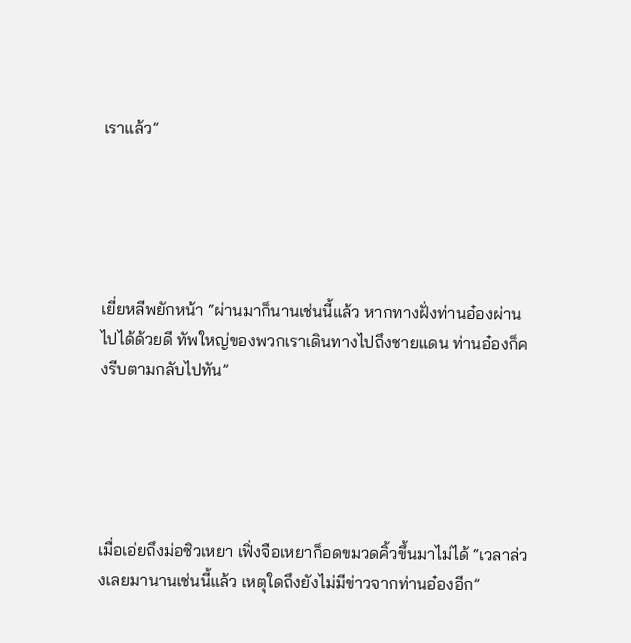เราแล้ว”





เยี่ยหลีพยักหน้า “ผ่านมาก็นานเช่นนี้แล้ว หากทางฝั่งท่านอ๋องผ่านไปได้ด้วยดี ทัพใหญ่ของพวกเราเดินทางไปถึงชายแดน ท่านอ๋องก็คงรีบตามกลับไปทัน”





เมื่อเอ่ยถึงม่อซิวเหยา เฟิ่งจือเหยาก็อดขมวดคิ้วขึ้นมาไม่ได้ “เวลาล่วงเลยมานานเช่นนี้แล้ว เหตุใดถึงยังไม่มีข่าวจากท่านอ๋องอีก”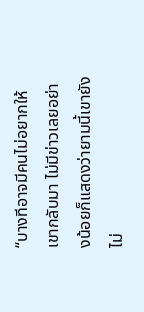“บางทีอาจมีคนไม่อยากให้เขากลับมา ไม่มีข่าวเลยอย่างน้อยก็แสดงว่ายามนี้เขายังไม่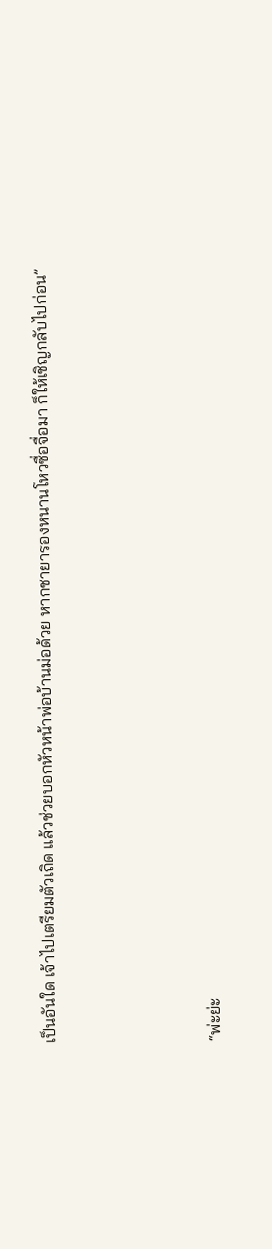เป็นอันใด เจ้าไปเตรียมตัวเถิด แล้วช่วยบอกหัวหน้าพ่อบ้านม่อด้วย หากชายารองหนานโหวซื่อจื่อมา ก็ให้เชิญกลับไปก่อน”





“พ่ะย่ะ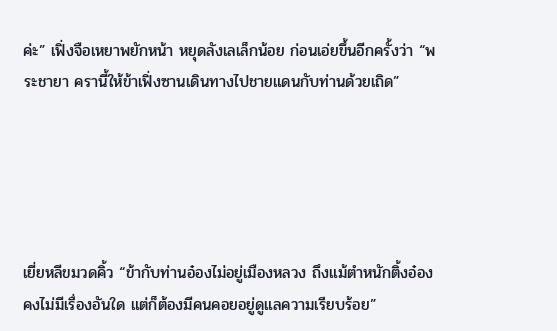ค่ะ” เฟิ่งจือเหยาพยักหน้า หยุดลังเลเล็กน้อย ก่อนเอ่ยขึ้นอีกครั้งว่า “พระชายา ครานี้ให้ข้าเฟิ่งซานเดินทางไปชายแดนกับท่านด้วยเถิด”





เยี่ยหลีขมวดคิ้ว “ข้ากับท่านอ๋องไม่อยู่เมืองหลวง ถึงแม้ตำหนักติ้งอ๋องคงไม่มีเรื่องอันใด แต่ก็ต้องมีคนคอยอยู่ดูแลความเรียบร้อย”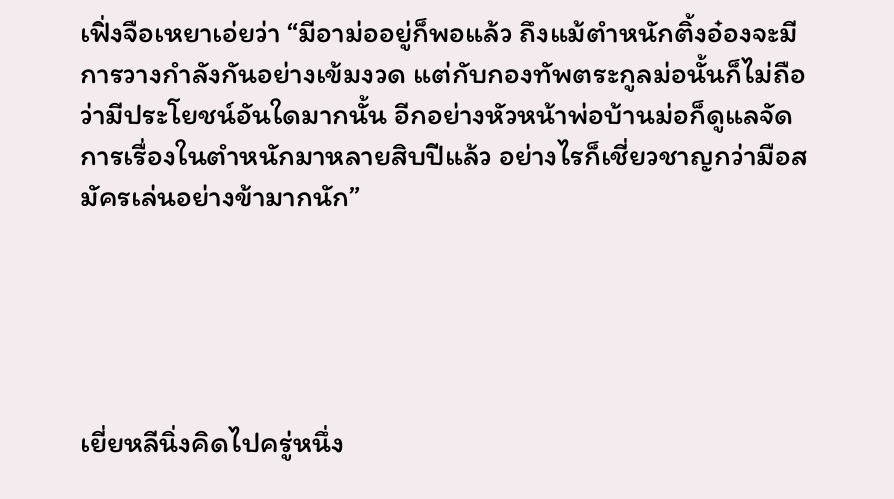เฟิ่งจือเหยาเอ่ยว่า “มีอาม่ออยู่ก็พอแล้ว ถึงแม้ตำหนักติ้งอ๋องจะมีการวางกำลังกันอย่างเข้มงวด แต่กับกองทัพตระกูลม่อนั้นก็ไม่ถือว่ามีประโยชน์อันใดมากนั้น อีกอย่างหัวหน้าพ่อบ้านม่อก็ดูแลจัดการเรื่องในตำหนักมาหลายสิบปีแล้ว อย่างไรก็เชี่ยวชาญกว่ามือสมัครเล่นอย่างข้ามากนัก”





เยี่ยหลีนิ่งคิดไปครู่หนึ่ง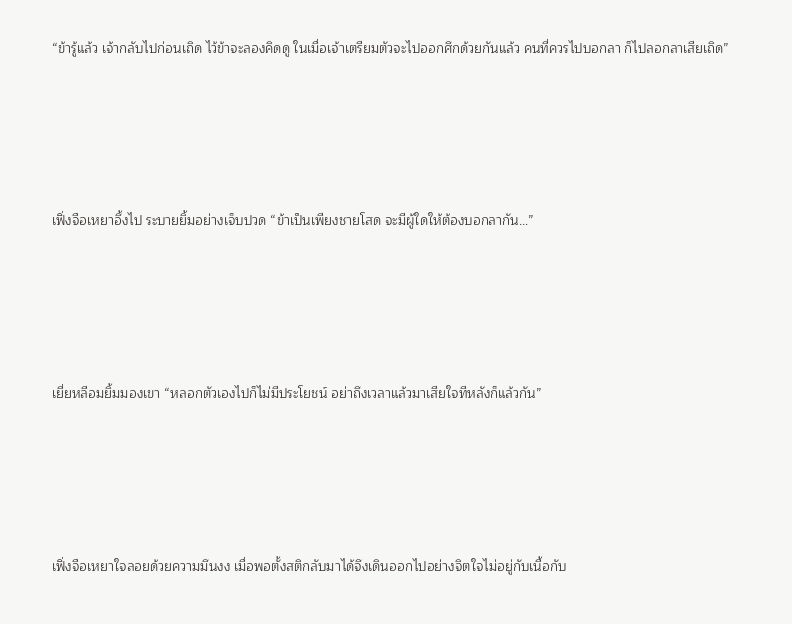“ข้ารู้แล้ว เจ้ากลับไปก่อนเถิด ไว้ข้าจะลองคิดดู ในเมื่อเจ้าเตรียมตัวจะไปออกศึกด้วยกันแล้ว คนที่ควรไปบอกลา ก็ไปลอกลาเสียเถิด”





เฟิ่งจือเหยาอึ้งไป ระบายยิ้มอย่างเจ็บปวด “ข้าเป็นเพียงชายโสด จะมีผู้ใดให้ต้องบอกลากัน…”





เยี่ยหลีอมยิ้มมองเขา “หลอกตัวเองไปก็ไม่มีประโยชน์ อย่าถึงเวลาแล้วมาเสียใจทีหลังก็แล้วกัน”





เฟิ่งจือเหยาใจลอยด้วยความมึนงง เมื่อพอตั้งสติกลับมาได้จึงเดินออกไปอย่างจิตใจไม่อยู่กับเนื้อกับ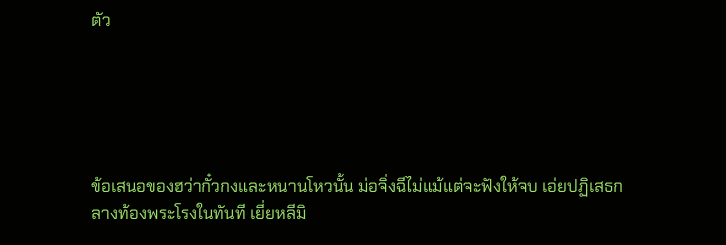ตัว





ข้อเสนอของฮว่ากั๋วกงและหนานโหวนั้น ม่อจิ่งฉีไม่แม้แต่จะฟังให้จบ เอ่ยปฏิเสธกลางท้องพระโรงในทันที เยี่ยหลีมิ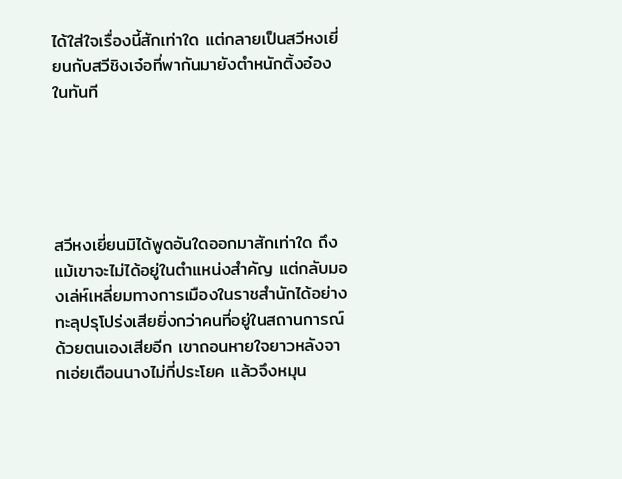ได้ใส่ใจเรื่องนี้สักเท่าใด แต่กลายเป็นสวีหงเยี่ยนกับสวีชิงเจ๋อที่พากันมายังตำหนักติ้งอ๋องในทันที





สวีหงเยี่ยนมิได้พูดอันใดออกมาสักเท่าใด ถึงแม้เขาจะไม่ได้อยู่ในตำแหน่งสำคัญ แต่กลับมองเล่ห์เหลี่ยมทางการเมืองในราชสำนักได้อย่างทะลุปรุโปร่งเสียยิ่งกว่าคนที่อยู่ในสถานการณ์ด้วยตนเองเสียอีก เขาถอนหายใจยาวหลังจากเอ่ยเตือนนางไม่กี่ประโยค แล้วจึงหมุน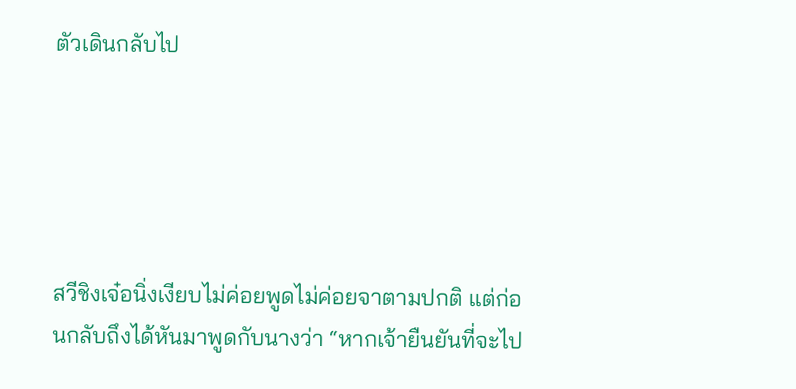ตัวเดินกลับไป





สวีชิงเจ๋อนิ่งเงียบไม่ค่อยพูดไม่ค่อยจาตามปกติ แต่ก่อนกลับถึงได้หันมาพูดกับนางว่า “หากเจ้ายืนยันที่จะไป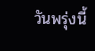วันพรุ่งนี้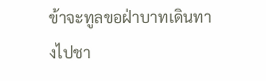ข้าจะทูลขอฝ่าบาทเดินทางไปชา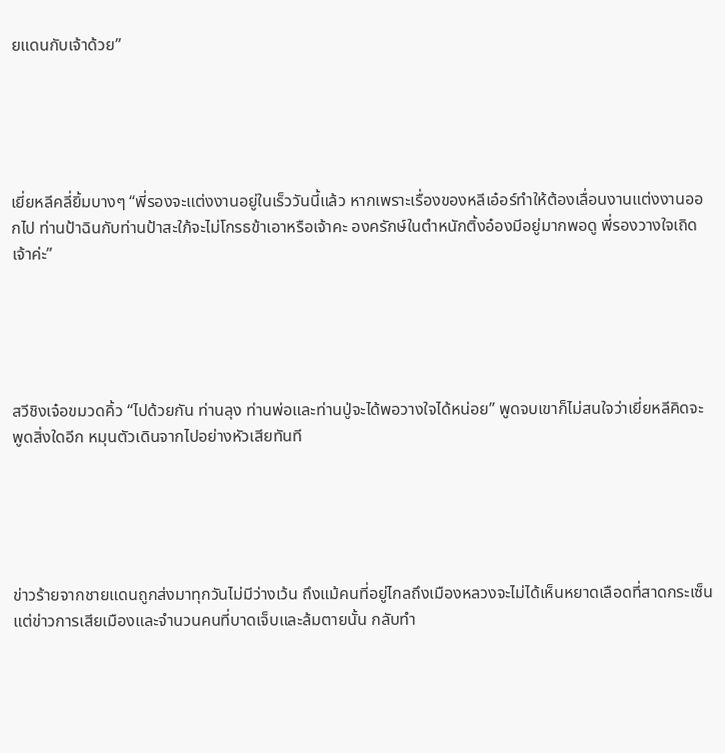ยแดนกับเจ้าด้วย”





เยี่ยหลีคลี่ยิ้มบางๆ “พี่รองจะแต่งงานอยู่ในเร็ววันนี้แล้ว หากเพราะเรื่องของหลีเอ๋อร์ทำให้ต้องเลื่อนงานแต่งงานออกไป ท่านป้าฉินกับท่านป้าสะใภ้จะไม่โกรธข้าเอาหรือเจ้าคะ องครักษ์ในตำหนักติ้งอ๋องมีอยู่มากพอดู พี่รองวางใจเถิดเจ้าค่ะ”





สวีชิงเจ๋อขมวดคิ้ว “ไปด้วยกัน ท่านลุง ท่านพ่อและท่านปู่จะได้พอวางใจได้หน่อย” พูดจบเขาก็ไม่สนใจว่าเยี่ยหลีคิดจะพูดสิ่งใดอีก หมุนตัวเดินจากไปอย่างหัวเสียทันที





ข่าวร้ายจากชายแดนถูกส่งมาทุกวันไม่มีว่างเว้น ถึงแม้คนที่อยู่ไกลถึงเมืองหลวงจะไม่ได้เห็นหยาดเลือดที่สาดกระเซ็น แต่ข่าวการเสียเมืองและจำนวนคนที่บาดเจ็บและล้มตายนั้น กลับทำ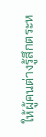ให้ผู้คนต่างรู้สึกตระห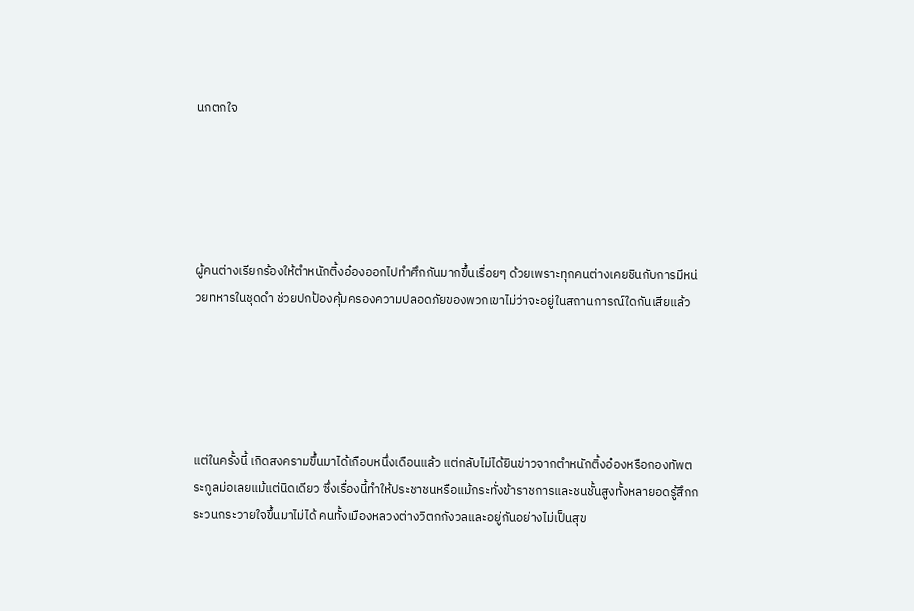นกตกใจ





ผู้คนต่างเรียกร้องให้ตำหนักติ้งอ๋องออกไปทำศึกกันมากขึ้นเรื่อยๆ ด้วยเพราะทุกคนต่างเคยชินกับการมีหน่วยทหารในชุดดำ ช่วยปกป้องคุ้มครองความปลอดภัยของพวกเขาไม่ว่าจะอยู่ในสถานการณ์ใดกันเสียแล้ว





แต่ในครั้งนี้ เกิดสงครามขึ้นมาได้เกือบหนึ่งเดือนแล้ว แต่กลับไม่ได้ยินข่าวจากตำหนักติ้งอ๋องหรือกองทัพตระกูลม่อเลยแม้แต่นิดเดียว ซึ่งเรื่องนี้ทำให้ประชาชนหรือแม้กระทั่งข้าราชการและชนชั้นสูงทั้งหลายอดรู้สึกกระวนกระวายใจขึ้นมาไม่ได้ คนทั้งเมืองหลวงต่างวิตกกังวลและอยู่กันอย่างไม่เป็นสุข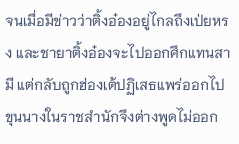จนเมื่อมีข่าวว่าติ้งอ๋องอยู่ไกลถึงเป่ยหรง และชายาติ้งอ๋องจะไปออกศึกแทนสามี แต่กลับถูกฮ่องเต้ปฏิเสธแพร่ออกไป ขุนนางในราชสำนักจึงต่างพูดไม่ออก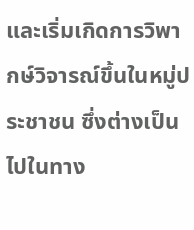และเริ่มเกิดการวิพากษ์วิจารณ์ขึ้นในหมู่ประชาชน ซึ่งต่างเป็นไปในทาง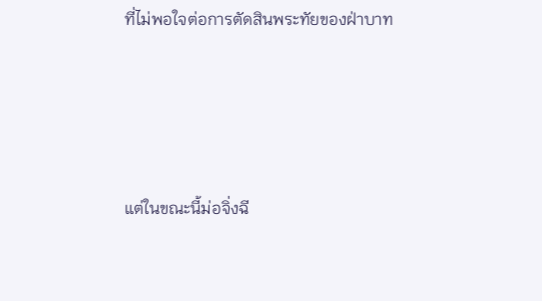ที่ไม่พอใจต่อการตัดสินพระทัยของฝ่าบาท





แต่ในขณะนี้ม่อจิ่งฉี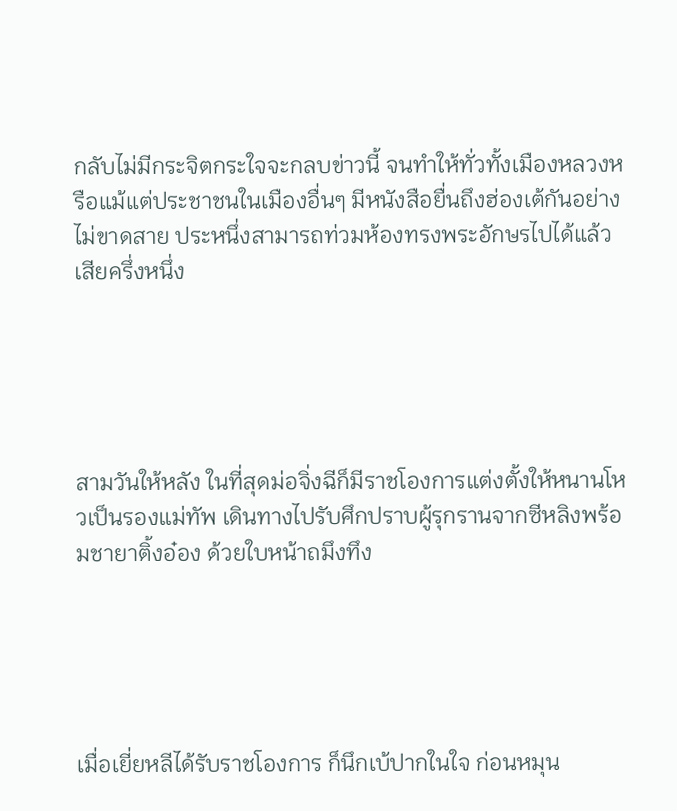กลับไม่มีกระจิตกระใจจะกลบข่าวนี้ จนทำให้ทั่วทั้งเมืองหลวงหรือแม้แต่ประชาชนในเมืองอื่นๆ มีหนังสือยื่นถึงฮ่องเต้กันอย่างไม่ขาดสาย ประหนึ่งสามารถท่วมห้องทรงพระอักษรไปได้แล้วเสียครึ่งหนึ่ง





สามวันให้หลัง ในที่สุดม่อจิ่งฉีก็มีราชโองการแต่งตั้งให้หนานโหวเป็นรองแม่ทัพ เดินทางไปรับศึกปราบผู้รุกรานจากซีหลิงพร้อมชายาติ้งอ๋อง ด้วยใบหน้าถมึงทึง





เมื่อเยี่ยหลีได้รับราชโองการ ก็นึกเบ้ปากในใจ ก่อนหมุน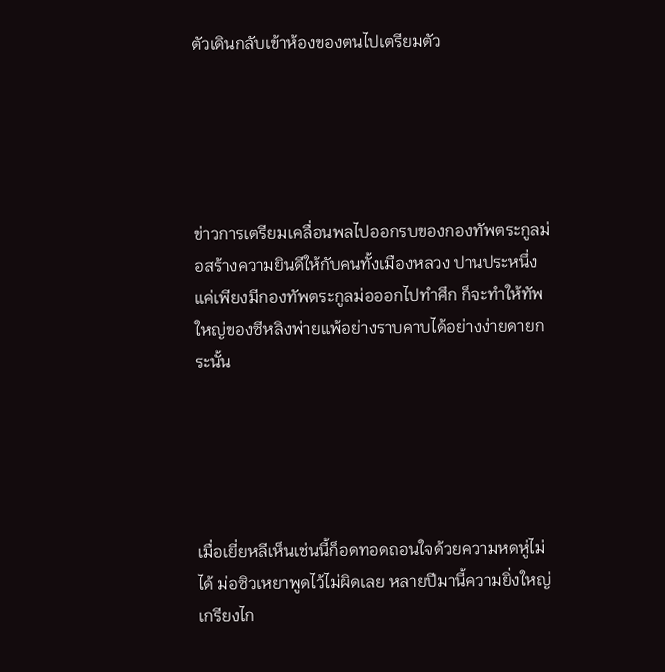ตัวเดินกลับเข้าห้องของตนไปเตรียมตัว





ข่าวการเตรียมเคลื่อนพลไปออกรบของกองทัพตระกูลม่อสร้างความยินดีให้กับคนทั้งเมืองหลวง ปานประหนึ่งแค่เพียงมีกองทัพตระกูลม่อออกไปทำศึก ก็จะทำให้ทัพใหญ่ของซีหลิงพ่ายแพ้อย่างราบคาบได้อย่างง่ายดายกระนั้น





เมื่อเยี่ยหลีเห็นเช่นนี้ก็อดทอดถอนใจด้วยความหดหู่ไม่ได้ ม่อซิวเหยาพูดไว้ไม่ผิดเลย หลายปีมานี้ความยิ่งใหญ่เกรียงไก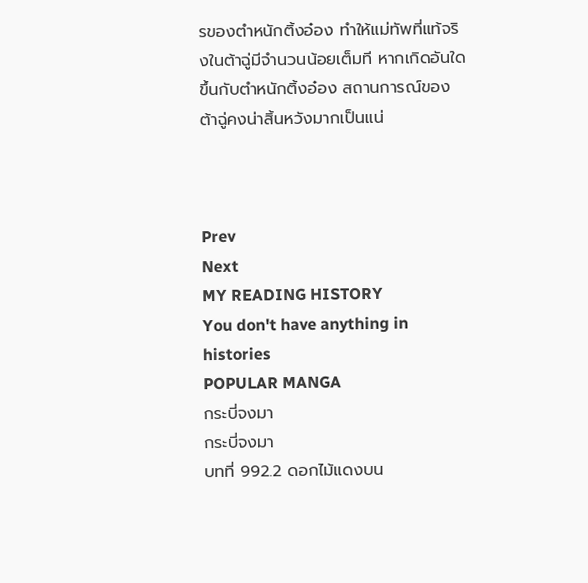รของตำหนักติ้งอ๋อง ทำให้แม่ทัพที่แท้จริงในต้าฉู่มีจำนวนน้อยเต็มที หากเกิดอันใดขึ้นกับตำหนักติ้งอ๋อง สถานการณ์ของต้าฉู่คงน่าสิ้นหวังมากเป็นแน่



Prev
Next
MY READING HISTORY
You don't have anything in histories
POPULAR MANGA
กระบี่จงมา
กระบี่จงมา
บทที่ 992.2 ดอกไม้แดงบน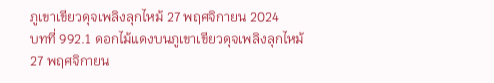ภูเขาเขียวดุจเพลิงลุกไหม้ 27 พฤศจิกายน 2024
บทที่ 992.1 ดอกไม้แดงบนภูเขาเขียวดุจเพลิงลุกไหม้ 27 พฤศจิกายน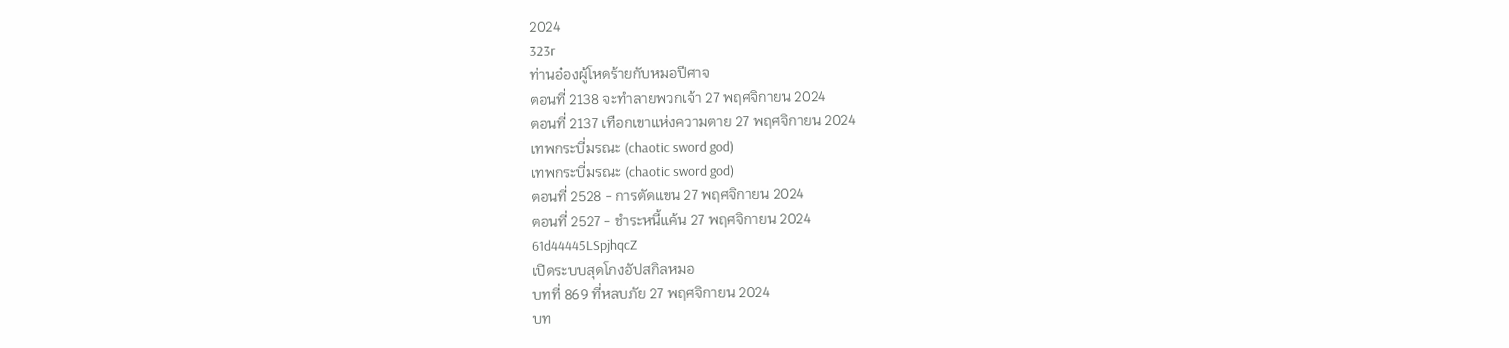2024
323r
ท่านอ๋องผู้โหดร้ายกับหมอปีศาจ
ตอนที่ 2138 จะทำลายพวกเจ้า 27 พฤศจิกายน 2024
ตอนที่ 2137 เทือกเขาแห่งความตาย 27 พฤศจิกายน 2024
เทพกระบี่มรณะ (chaotic sword god)
เทพกระบี่มรณะ (chaotic sword god)
ตอนที่ 2528 - การตัดแขน 27 พฤศจิกายน 2024
ตอนที่ 2527 - ชำระหนี้แค้น 27 พฤศจิกายน 2024
61d44445LSpjhqcZ
เปิดระบบสุดโกงอัปสกิลหมอ
บทที่ 869 ที่หลบภัย 27 พฤศจิกายน 2024
บท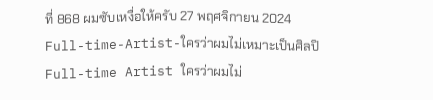ที่ 868 ผมซับเหงื่อให้ครับ 27 พฤศจิกายน 2024
Full-time-Artist-ใครว่าผมไม่เหมาะเป็นศิลปิ
Full-time Artist ใครว่าผมไม่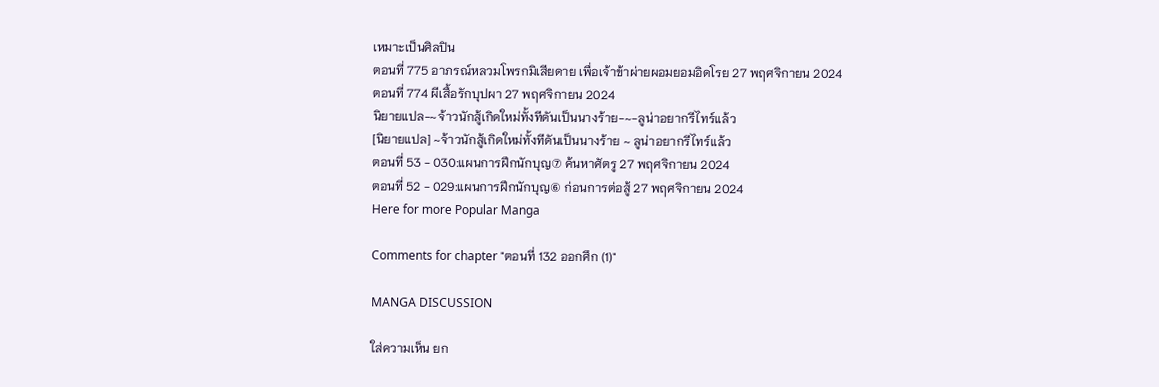เหมาะเป็นศิลปิน
ตอนที่ 775 อาภรณ์หลวมโพรกมิเสียดาย เพื่อเจ้าข้าผ่ายผอมยอมอิดโรย 27 พฤศจิกายน 2024
ตอนที่ 774 ผีเสื้อรักบุปผา 27 พฤศจิกายน 2024
นิยายแปล-~จ้าวนักสู้เกิดใหม่ทั้งทีดันเป็นนางร้าย-~-ลูน่าอยากรีไทร์แล้ว
[นิยายแปล] ~จ้าวนักสู้เกิดใหม่ทั้งทีดันเป็นนางร้าย ~ ลูน่าอยากรีไทร์แล้ว
ตอนที่ 53 - 030:แผนการฝึกนักบุญ⑦ ค้นหาศัตรู 27 พฤศจิกายน 2024
ตอนที่ 52 - 029:แผนการฝึกนักบุญ⑥ ก่อนการต่อสู้ 27 พฤศจิกายน 2024
Here for more Popular Manga

Comments for chapter "ตอนที่ 132 ออกศึก (1)"

MANGA DISCUSSION

ใส่ความเห็น ยก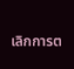เลิกการต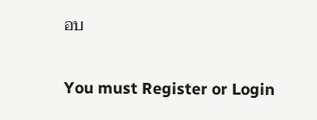อบ

You must Register or Login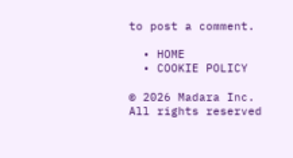to post a comment.

  • HOME
  • COOKIE POLICY

© 2026 Madara Inc. All rights reserved